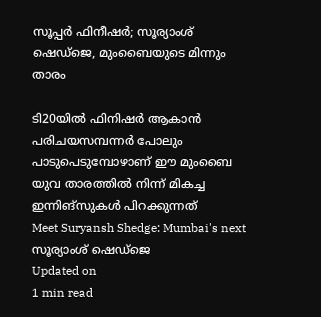സൂപ്പര്‍ ഫിനീഷര്‍; സൂര്യാംശ് ഷെഡ്‌ജെ, മുംബൈയുടെ മിന്നും താരം

ടി20യില്‍ ഫിനിഷര്‍ ആകാന്‍ പരിചയസമ്പന്നര്‍ പോലും പാടുപെടുമ്പോഴാണ് ഈ മുംബൈ യുവ താരത്തില്‍ നിന്ന് മികച്ച ഇന്നിങ്‌സുകള്‍ പിറക്കുന്നത്
Meet Suryansh Shedge: Mumbai's next
സൂര്യാംശ് ഷെഡ്‌ജെ
Updated on
1 min read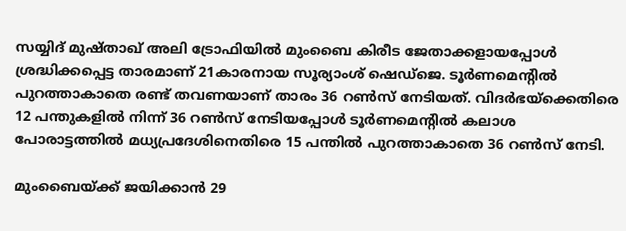സയ്യിദ് മുഷ്താഖ് അലി ട്രോഫിയില്‍ മുംബൈ കിരീട ജേതാക്കളായപ്പോള്‍ ശ്രദ്ധിക്കപ്പെട്ട താരമാണ് 21കാരനായ സൂര്യാംശ് ഷെഡ്‌ജെ. ടൂര്‍ണമെന്റില്‍ പുറത്താകാതെ രണ്ട് തവണയാണ് താരം 36 റണ്‍സ് നേടിയത്. വിദര്‍ഭയ്ക്കെതിരെ 12 പന്തുകളില്‍ നിന്ന് 36 റണ്‍സ് നേടിയപ്പോള്‍ ടൂര്‍ണമെന്റില്‍ കലാശ പോരാട്ടത്തില്‍ മധ്യപ്രദേശിനെതിരെ 15 പന്തില്‍ പുറത്താകാതെ 36 റണ്‍സ് നേടി.

മുംബൈയ്ക്ക് ജയിക്കാന്‍ 29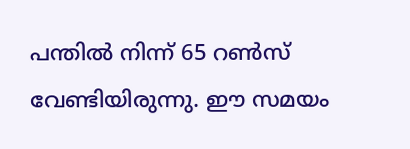പന്തില്‍ നിന്ന് 65 റണ്‍സ് വേണ്ടിയിരുന്നു. ഈ സമയം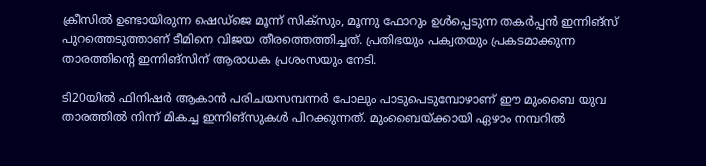ക്രീസില്‍ ഉണ്ടായിരുന്ന ഷെഡ്‌ജെ മൂന്ന് സിക്‌സും, മൂന്നു ഫോറും ഉള്‍പ്പെടുന്ന തകര്‍പ്പന്‍ ഇന്നിങ്‌സ് പുറത്തെടുത്താണ് ടീമിനെ വിജയ തീരത്തെത്തിച്ചത്. പ്രതിഭയും പക്വതയും പ്രകടമാക്കുന്ന താരത്തിന്റെ ഇന്നിങ്‌സിന് ആരാധക പ്രശംസയും നേടി.

ടി20യില്‍ ഫിനിഷര്‍ ആകാന്‍ പരിചയസമ്പന്നര്‍ പോലും പാടുപെടുമ്പോഴാണ് ഈ മുംബൈ യുവ താരത്തില്‍ നിന്ന് മികച്ച ഇന്നിങ്‌സുകള്‍ പിറക്കുന്നത്. മുംബൈയ്ക്കായി ഏഴാം നമ്പറില്‍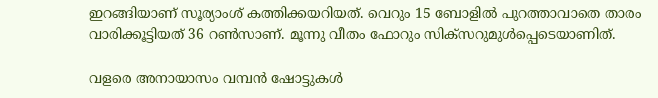ഇറങ്ങിയാണ് സൂര്യാംശ് കത്തിക്കയറിയത്. വെറും 15 ബോളില്‍ പുറത്താവാതെ താരം വാരിക്കൂട്ടിയത് 36 റണ്‍സാണ്. മൂന്നു വീതം ഫോറും സിക്സറുമുള്‍പ്പെടെയാണിത്.

വളരെ അനായാസം വമ്പന്‍ ഷോട്ടുകള്‍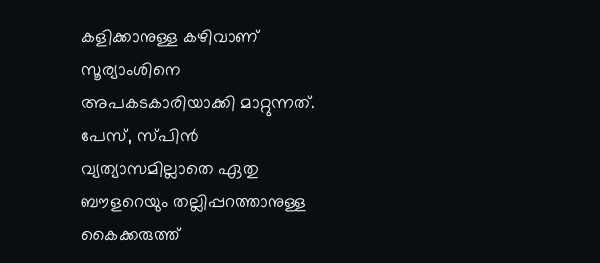കളിക്കാനുള്ള കഴിവാണ് സൂര്യാംശിനെ അപകടകാരിയാക്കി മാറ്റുന്നത്. പേസ്, സ്പിന്‍ വ്യത്യാസമില്ലാതെ ഏതു ബൗളറെയും തല്ലിപ്പറത്താനുള്ള കൈക്കരുത്ത്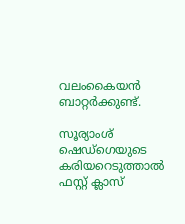വലംകൈയന്‍ ബാറ്റര്‍ക്കുണ്ട്.

സൂര്യാംശ് ഷെഡ്ഗെയുടെ കരിയറെടുത്താല്‍ ഫസ്റ്റ് ക്ലാസ്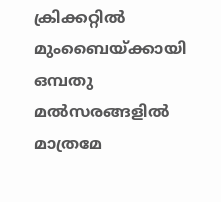ക്രിക്കറ്റില്‍ മുംബൈയ്ക്കായി ഒമ്പതു മല്‍സരങ്ങളില്‍ മാത്രമേ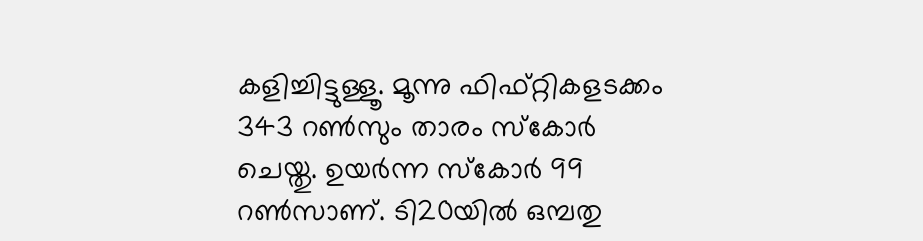കളിച്ചിട്ടുള്ളൂ. മൂന്നു ഫിഫ്റ്റികളടക്കം 343 റണ്‍സും താരം സ്‌കോര്‍ ചെയ്തു. ഉയര്‍ന്ന സ്‌കോര്‍ 99 റണ്‍സാണ്. ടി20യില്‍ ഒമ്പതു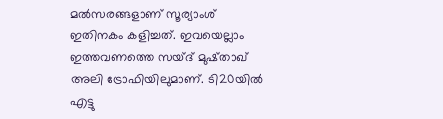മല്‍സരങ്ങളാണ് സൂര്യാംശ് ഇതിനകം കളിച്ചത്. ഇവയെല്ലാം ഇത്തവണത്തെ സയ്ദ് മുഷ്താഖ് അലി ട്രോഫിയിലുമാണ്. ടി20യില്‍ എട്ടു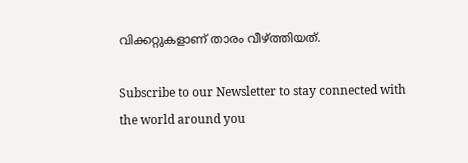വിക്കറ്റുകളാണ് താരം വീഴ്ത്തിയത്.

Subscribe to our Newsletter to stay connected with the world around you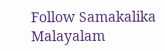Follow Samakalika Malayalam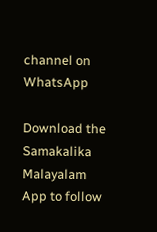channel on WhatsApp

Download the Samakalika Malayalam App to follow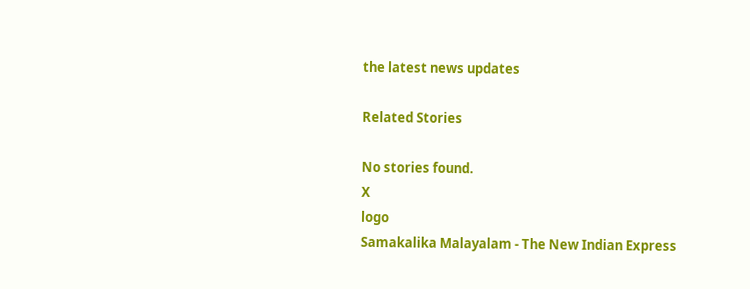the latest news updates

Related Stories

No stories found.
X
logo
Samakalika Malayalam - The New Indian Express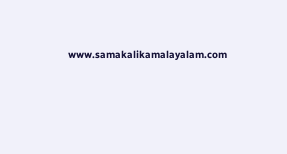www.samakalikamalayalam.com